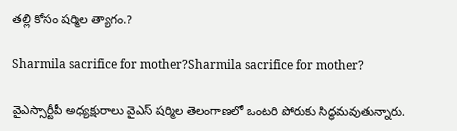తల్లి కోసం షర్మిల త్యాగం.?

Sharmila sacrifice for mother?Sharmila sacrifice for mother?

వైఎస్సార్టీపీ అధ్యక్షురాలు వైఎస్ షర్మిల తెలంగాణలో ఒంటరి పోరుకు సిద్ధమవుతున్నారు.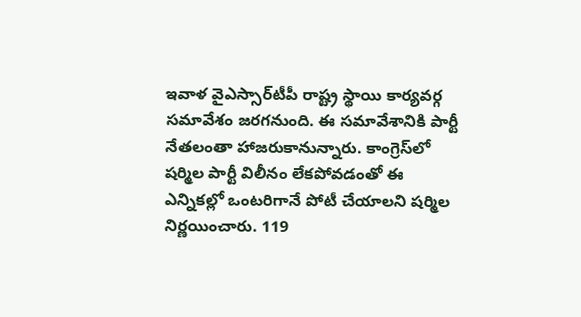ఇవాళ వైఎస్సార్‌టీపీ రాష్ట్ర స్థాయి కార్యవర్గ సమావేశం జరగనుంది. ఈ సమావేశానికి పార్టీ నేతలంతా హాజరుకానున్నారు. కాంగ్రెస్‌లో షర్మిల పార్టీ విలీనం లేకపోవడంతో ఈ ఎన్నికల్లో ఒంటరిగానే పోటీ చేయాలని షర్మిల నిర్ణయించారు. 119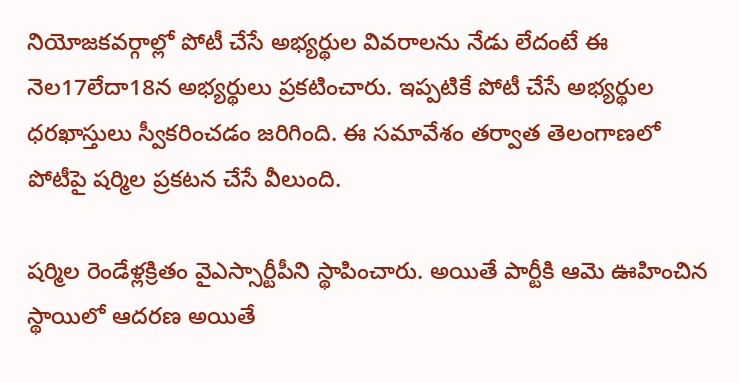నియోజకవర్గాల్లో పోటీ చేసే అభ్యర్థుల వివరాలను నేడు లేదంటే ఈ నెల17లేదా18న అభ్యర్థులు ప్రకటించారు. ఇప్పటికే పోటీ చేసే అభ్యర్థుల ధరఖాస్తులు స్వీకరించడం జరిగింది. ఈ సమావేశం తర్వాత తెలంగాణలో పోటీపై షర్మిల ప్రకటన చేసే వీలుంది.

షర్మిల రెండేళ్లక్రితం వైఎస్సార్టీపీని స్థాపించారు. అయితే పార్టీకి ఆమె ఊహించిన స్థాయిలో ఆదరణ అయితే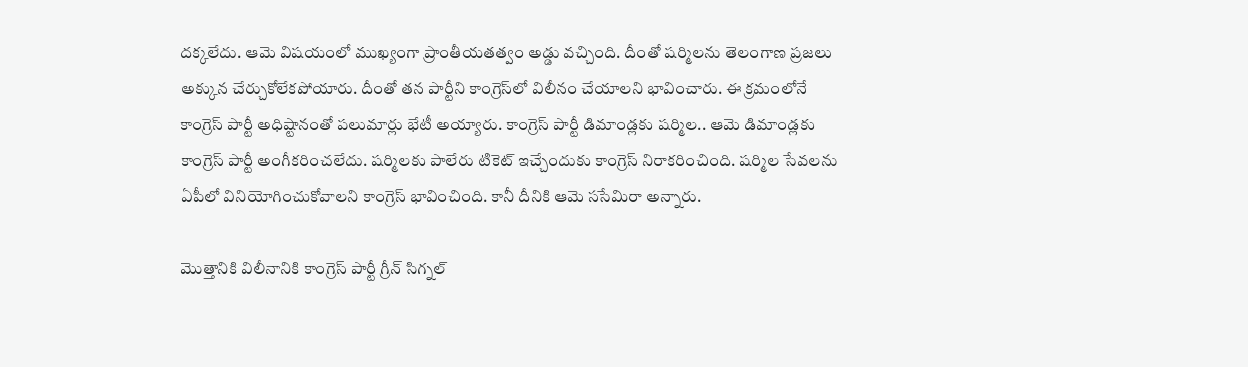దక్కలేదు. ఆమె విషయంలో ముఖ్యంగా ప్రాంతీయతత్వం అడ్డు వచ్చింది. దీంతో షర్మిలను తెలంగాణ ప్రజలు అక్కున చేర్చుకోలేకపోయారు. దీంతో తన పార్టీని కాంగ్రెస్‌లో విలీనం చేయాలని భావించారు. ఈ క్రమంలోనే కాంగ్రెస్ పార్టీ అధిష్టానంతో పలుమార్లు భేటీ అయ్యారు. కాంగ్రెస్ పార్టీ డిమాండ్లకు షర్మిల.. ఆమె డిమాండ్లకు కాంగ్రెస్ పార్టీ అంగీకరించలేదు. షర్మిలకు పాలేరు టికెట్ ఇచ్చేందుకు కాంగ్రెస్ నిరాకరించింది. షర్మిల సేవలను ఏపీలో వినియోగించుకోవాలని కాంగ్రెస్ భావించింది. కానీ దీనికి ఆమె ససేమిరా అన్నారు.

మొత్తానికి విలీనానికి కాంగ్రెస్ పార్టీ గ్రీన్ సిగ్నల్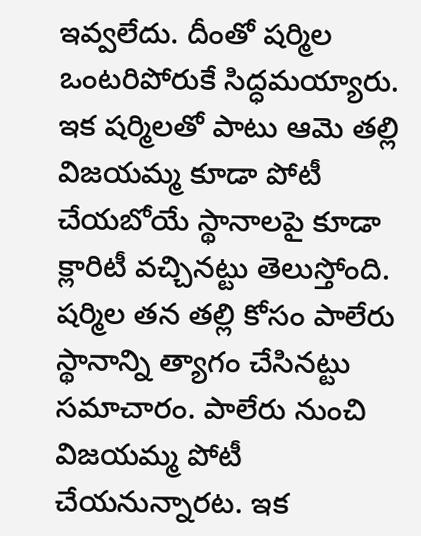ఇవ్వలేదు. దీంతో షర్మిల ఒంటరిపోరుకే సిద్ధమయ్యారు. ఇక షర్మిలతో పాటు ఆమె తల్లి విజయమ్మ కూడా పోటీ చేయబోయే స్థానాలపై కూడా క్లారిటీ వచ్చినట్టు తెలుస్తోంది. షర్మిల తన తల్లి కోసం పాలేరు స్థానాన్ని త్యాగం చేసినట్టు సమాచారం. పాలేరు నుంచి విజయమ్మ పోటీ చేయనున్నారట. ఇక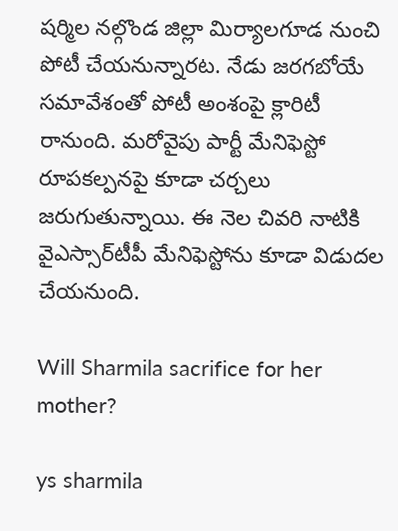షర్మిల నల్గొండ జిల్లా మిర్యాలగూడ నుంచి పోటీ చేయనున్నారట. నేడు జరగబోయే సమావేశంతో పోటీ అంశంపై క్లారిటీ రానుంది. మరోవైపు పార్టీ మేనిఫెస్టో రూపకల్పనపై కూడా చర్చలు జరుగుతున్నాయి. ఈ నెల చివరి నాటికి వైఎస్సార్‌టీపీ మేనిఫెస్టోను కూడా విడుదల చేయనుంది.

Will Sharmila sacrifice for her mother?

ys sharmila